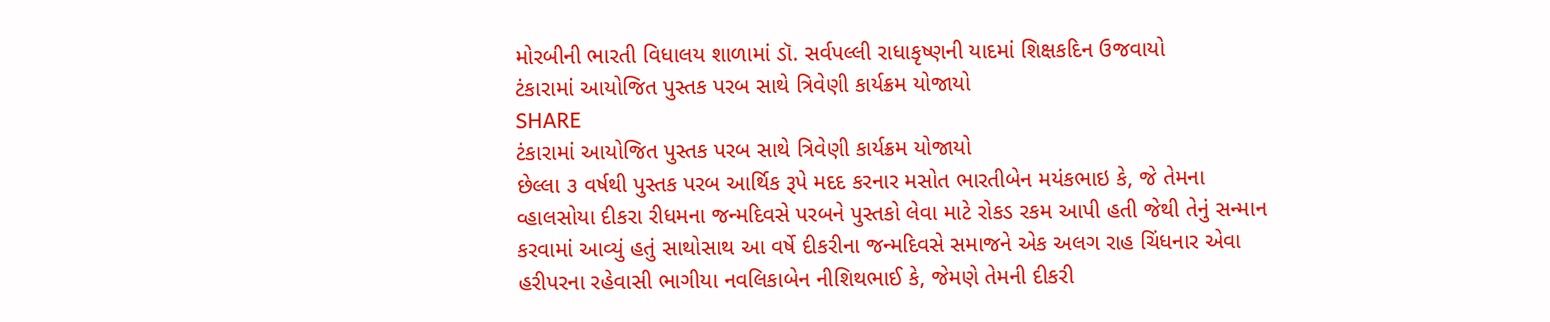મોરબીની ભારતી વિધાલય શાળામાં ડૉ. સર્વપલ્લી રાધાકૃષ્ણની યાદમાં શિક્ષકદિન ઉજવાયો
ટંકારામાં આયોજિત પુસ્તક પરબ સાથે ત્રિવેણી કાર્યક્રમ યોજાયો
SHARE
ટંકારામાં આયોજિત પુસ્તક પરબ સાથે ત્રિવેણી કાર્યક્રમ યોજાયો
છેલ્લા ૩ વર્ષથી પુસ્તક પરબ આર્થિક રૂપે મદદ કરનાર મસોત ભારતીબેન મયંકભાઇ કે, જે તેમના વ્હાલસોયા દીકરા રીધમના જન્મદિવસે પરબને પુસ્તકો લેવા માટે રોકડ રકમ આપી હતી જેથી તેનું સન્માન કરવામાં આવ્યું હતું સાથોસાથ આ વર્ષે દીકરીના જન્મદિવસે સમાજને એક અલગ રાહ ચિંધનાર એવા હરીપરના રહેવાસી ભાગીયા નવલિકાબેન નીશિથભાઈ કે, જેમણે તેમની દીકરી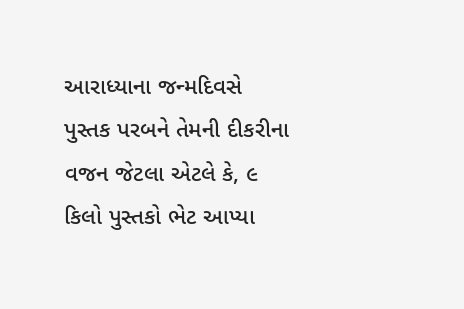આરાધ્યાના જન્મદિવસે પુસ્તક પરબને તેમની દીકરીના વજન જેટલા એટલે કે, ૯ કિલો પુસ્તકો ભેટ આપ્યા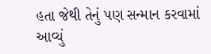હતા જેથી તેનું પણ સન્માન કરવામાં આવ્યું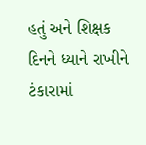હતું અને શિક્ષક દિનને ધ્યાને રાખીને ટંકારામાં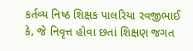કર્તવ્ય નિષ્ઠ શિક્ષક પાલરિયા રવજીભાઈ કે, જે નિવૃત્ત હોવા છતાં શિક્ષણ જગત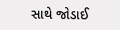સાથે જોડાઈ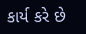કાર્ય કરે છે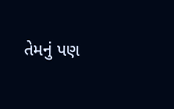તેમનું પણ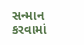સન્માન કરવામાં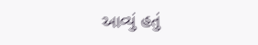આવ્યું હતું